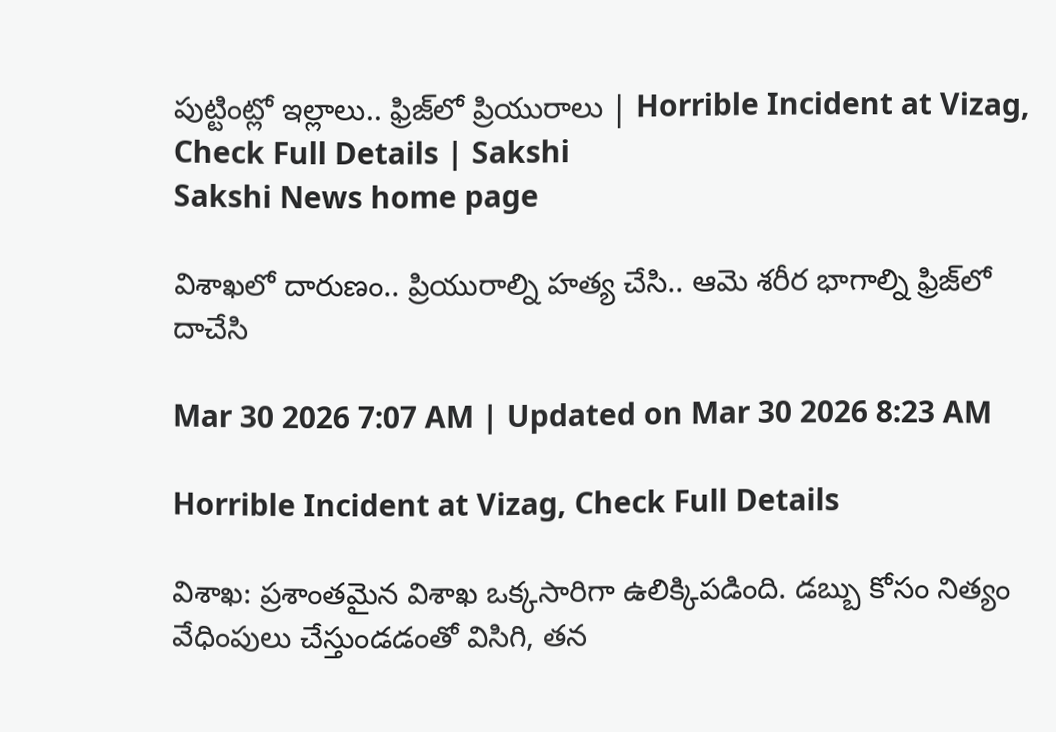పుట్టింట్లో ఇల్లాలు.. ఫ్రిజ్‌లో ప్రియురాలు | Horrible Incident at Vizag, Check Full Details | Sakshi
Sakshi News home page

విశాఖలో దారుణం.. ప్రియురాల్ని హత్య చేసి.. ఆమె శరీర భాగాల్ని ఫ్రిజ్‌లో దాచేసి

Mar 30 2026 7:07 AM | Updated on Mar 30 2026 8:23 AM

Horrible Incident at Vizag, Check Full Details

విశాఖ: ప్రశాంతమైన విశాఖ ఒక్కసారిగా ఉలిక్కిపడింది. డబ్బు కోసం నిత్యం వేధింపులు చేస్తుండడంతో విసిగి, తన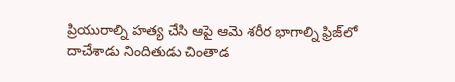ప్రియురాల్ని హత్య చేసి ఆపై ఆమె శరీర భాగాల్ని ఫ్రిజ్‌లో దాచేశాడు నిందితుడు చింతాడ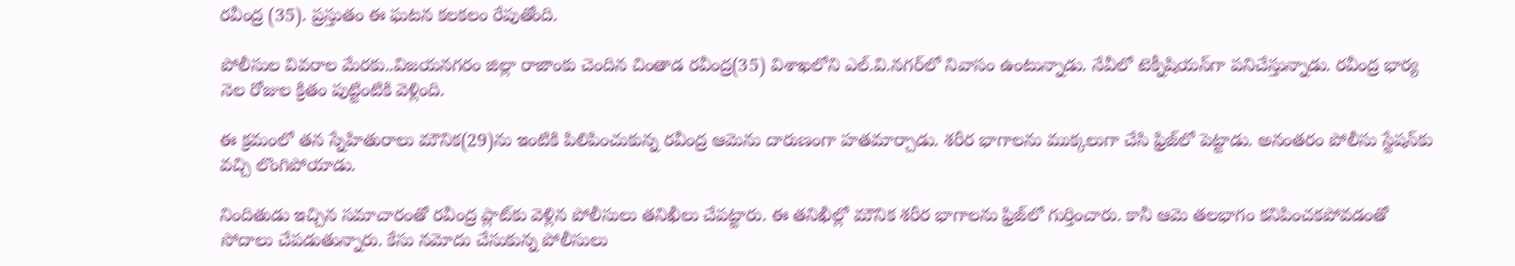రవీంద్ర (35). ప్రస్తుతం ఈ ఘటన కలకలం రేపుతోంది.

పోలీసుల వివరాల మేరకు..విజయనగరం జిల్లా రాజాంకు చెందిన చింతాడ రవీంద్ర(35) విశాఖలోని ఎల్‌.వి.నగర్‌లో నివాసం ఉంటున్నాడు. నేవీలో టెక్నీషియన్‌గా పనిచేస్తున్నాడు. రవీంద్ర భార్య నెల రోజుల క్రితం పుట్టింటికి వెళ్లింది.

ఈ క్రమంలో తన స్నేహితురాలు మౌనిక(29)ను ఇంటికి పిలిపించుకున్న రవీంద్ర ఆమెను దారుణంగా హతమార్చాడు. శరీర భాగాలను ముక్కలుగా చేసి ఫ్రిజ్‌లో పెట్టాడు. అనంతరం పోలీసు స్టేషన్‌కు వచ్చి లొంగిపోయాడు.

నిందితుడు ఇచ్చిన సమాచారంతో రవీంద్ర ప్లాట్‌కు వెళ్లిన పోలీసులు తనిఖీలు చేపట్టారు. ఈ తనిఖీల్లో మౌనిక శరీర భాగాలను ఫ్రిజ్‌లో గుర్తించారు. కానీ ఆమె తలభాగం కనిపించకపోవడంతో సోదాలు చేపడుతున్నారు. కేసు నమోదు చేసుకున్న పోలీసులు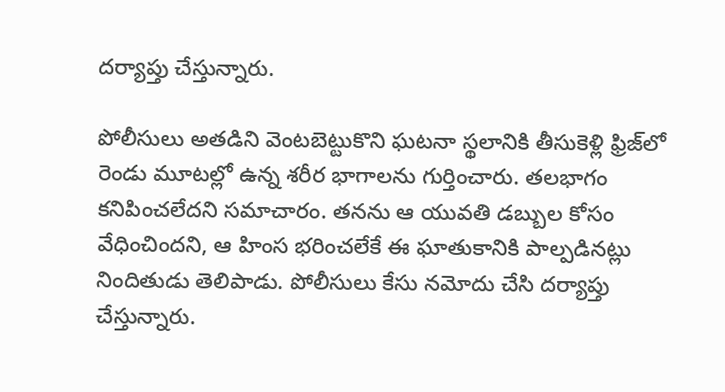దర్యాప్తు చేస్తున్నారు.

పోలీసులు అతడిని వెంటబెట్టుకొని ఘటనా స్థలానికి తీసుకెళ్లి ఫ్రిజ్‌లో రెండు మూటల్లో ఉన్న శరీర భాగాలను గుర్తించారు. తలభాగం కనిపించలేదని సమాచారం. తనను ఆ యువతి డబ్బుల కోసం వేధించిందని, ఆ హింస భరించలేకే ఈ ఘాతుకానికి పాల్పడినట్లు నిందితుడు తెలిపాడు. పోలీసులు కేసు నమోదు చేసి దర్యాప్తు చేస్తున్నారు.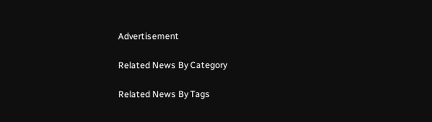Advertisement

Related News By Category

Related News By Tags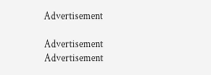Advertisement

Advertisement
Advertisement